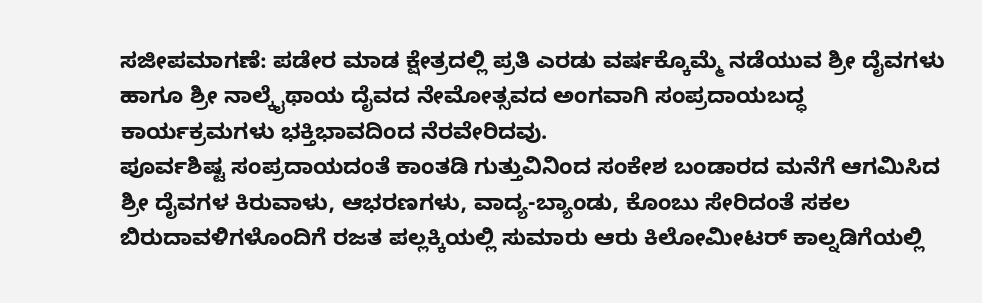ಸಜೀಪಮಾಗಣೆ: ಪಡೇರ ಮಾಡ ಕ್ಷೇತ್ರದಲ್ಲಿ ಪ್ರತಿ ಎರಡು ವರ್ಷಕ್ಕೊಮ್ಮೆ ನಡೆಯುವ ಶ್ರೀ ದೈವಗಳು ಹಾಗೂ ಶ್ರೀ ನಾಲ್ಕೈಥಾಯ ದೈವದ ನೇಮೋತ್ಸವದ ಅಂಗವಾಗಿ ಸಂಪ್ರದಾಯಬದ್ಧ ಕಾರ್ಯಕ್ರಮಗಳು ಭಕ್ತಿಭಾವದಿಂದ ನೆರವೇರಿದವು.
ಪೂರ್ವಶಿಷ್ಟ ಸಂಪ್ರದಾಯದಂತೆ ಕಾಂತಡಿ ಗುತ್ತುವಿನಿಂದ ಸಂಕೇಶ ಬಂಡಾರದ ಮನೆಗೆ ಆಗಮಿಸಿದ ಶ್ರೀ ದೈವಗಳ ಕಿರುವಾಳು, ಆಭರಣಗಳು, ವಾದ್ಯ-ಬ್ಯಾಂಡು, ಕೊಂಬು ಸೇರಿದಂತೆ ಸಕಲ ಬಿರುದಾವಳಿಗಳೊಂದಿಗೆ ರಜತ ಪಲ್ಲಕ್ಕಿಯಲ್ಲಿ ಸುಮಾರು ಆರು ಕಿಲೋಮೀಟರ್ ಕಾಲ್ನಡಿಗೆಯಲ್ಲಿ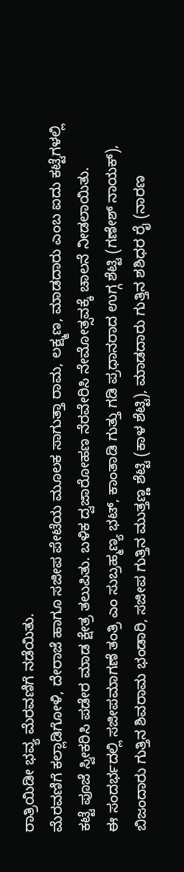ರಾತ್ರಿಯಿಡೀ ಭವ್ಯ ಮೆರವಣಿಗೆ ನಡೆಯಿತು.
ಮೆರವಣಿಗೆ ಕಲ್ಲಾಡಿಗೋಳಿ, ದೇರಾಜೆ ಹಾಗೂ ಸಜೀಪ ಪೇಟೆಯ ಮೂಲಕ ಸಾಗುತ್ತಾ ರಾಮ, ಲಕ್ಷ್ಮಣ, ಮಾಡದಾರು ಎಂಬ ಐದು ಕಟ್ಟೆಗಳಲ್ಲಿ ಕಟ್ಟೆ ಪೂಜೆ ಸ್ವೀಕರಿಸಿ ಪಡೇರ ಮಾಡ ಕ್ಷೇತ್ರ ತಲುಪಿತು. ಬಳಿಕ ದ್ವಜಾರೋಹಣ ನೆರವೇರಿಸಿ ನೇಮೋತ್ಸವಕ್ಕೆ ಚಾಲನೆ ನೀಡಲಾಯಿತು.
ಈ ಸಂದರ್ಭದಲ್ಲಿ ಸಜೀಪಮಾಗಣೆ ತಂತ್ರಿ ಎಂ ಸುಬ್ರಹ್ಮಣ್ಯ ಭಟ್, ಕಾಂತಾಡಿ ಗುತ್ತು ಗಡಿ ಪ್ರಧಾನರಾದ ಉಗ್ಗ ಶೆಟ್ಟಿ (ಗಣೇಶ್ ನಾಯಕ್), ಬಿಜಂದಾರು ಗುತ್ತಿನ ಶಿವರಾಮ ಭಂಡಾರಿ, ಸಜೀಪ ಗುತ್ತಿನ ಮುತ್ತಣ್ಣ ಶೆಟ್ಟಿ (ಕಾಳ ಶೆಟ್ಟಿ), ಮಾಡದಾರು ಗುತ್ತಿನ ಶಶಿಧರ ರೈ (ನಾರಣ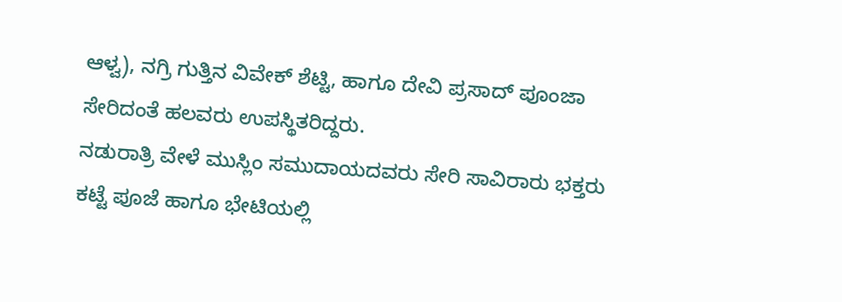ಆಳ್ವ), ನಗ್ರಿ ಗುತ್ತಿನ ವಿವೇಕ್ ಶೆಟ್ಟಿ, ಹಾಗೂ ದೇವಿ ಪ್ರಸಾದ್ ಪೂಂಜಾ ಸೇರಿದಂತೆ ಹಲವರು ಉಪಸ್ಥಿತರಿದ್ದರು.
ನಡುರಾತ್ರಿ ವೇಳೆ ಮುಸ್ಲಿಂ ಸಮುದಾಯದವರು ಸೇರಿ ಸಾವಿರಾರು ಭಕ್ತರು ಕಟ್ಟೆ ಪೂಜೆ ಹಾಗೂ ಭೇಟಿಯಲ್ಲಿ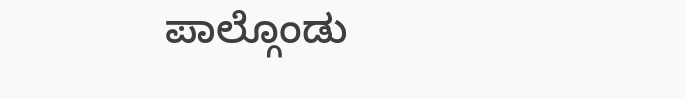ಪಾಲ್ಗೊಂಡು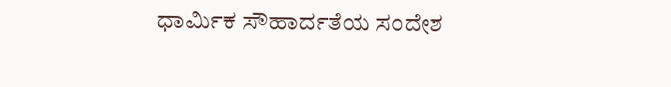ಧಾರ್ಮಿಕ ಸೌಹಾರ್ದತೆಯ ಸಂದೇಶ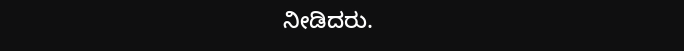ನೀಡಿದರು.